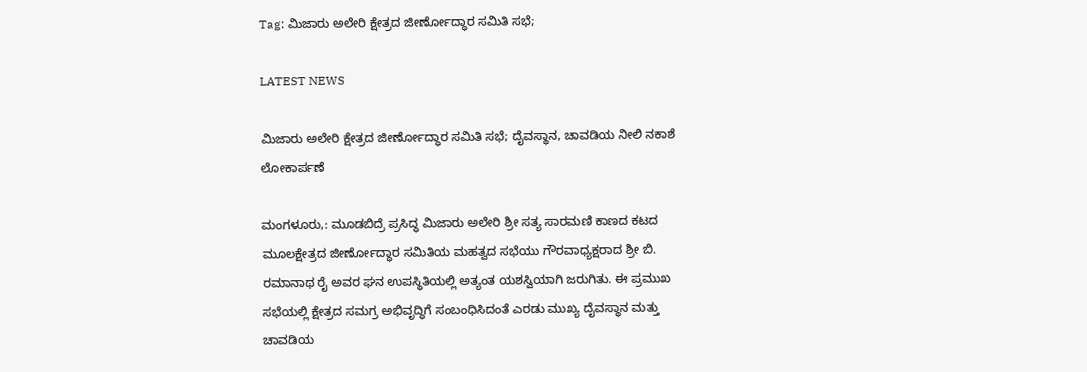Tag: ಮಿಜಾರು ಅಲೇರಿ ಕ್ಷೇತ್ರದ ಜೀರ್ಣೋದ್ಧಾರ ಸಮಿತಿ ಸಭೆ;

LATEST NEWS

ಮಿಜಾರು ಅಲೇರಿ ಕ್ಷೇತ್ರದ ಜೀರ್ಣೋದ್ಧಾರ ಸಮಿತಿ ಸಭೆ; ದೈವಸ್ಥಾನ, ಚಾವಡಿಯ ನೀಲಿ ನಕಾಶೆ ಲೋಕಾರ್ಪಣೆ

ಮಂಗಳೂರು,: ಮೂಡಬಿದ್ರೆ ಪ್ರಸಿದ್ಧ ಮಿಜಾರು ಅಲೇರಿ ಶ್ರೀ ಸತ್ಯ ಸಾರಮಣಿ ಕಾಣದ ಕಟದ ಮೂಲಕ್ಷೇತ್ರದ ಜೀರ್ಣೋದ್ಧಾರ ಸಮಿತಿಯ ಮಹತ್ವದ ಸಭೆಯು ಗೌರವಾಧ್ಯಕ್ಷರಾದ ಶ್ರೀ ಬಿ. ರಮಾನಾಥ ರೈ ಅವರ ಘನ ಉಪಸ್ಥಿತಿಯಲ್ಲಿ ಅತ್ಯಂತ ಯಶಸ್ವಿಯಾಗಿ ಜರುಗಿತು. ಈ ಪ್ರಮುಖ ಸಭೆಯಲ್ಲಿ ಕ್ಷೇತ್ರದ ಸಮಗ್ರ ಅಭಿವೃದ್ಧಿಗೆ ಸಂಬಂಧಿಸಿದಂತೆ ಎರಡು ಮುಖ್ಯ ದೈವಸ್ಥಾನ ಮತ್ತು ಚಾವಡಿಯ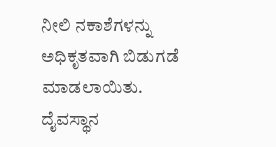ನೀಲಿ ನಕಾಶೆಗಳನ್ನು ಅಧಿಕೃತವಾಗಿ ಬಿಡುಗಡೆ ಮಾಡಲಾಯಿತು. ದೈವಸ್ಥಾನ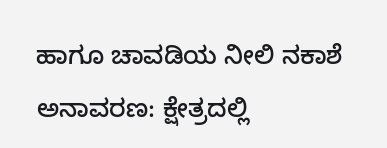ಹಾಗೂ ಚಾವಡಿಯ ನೀಲಿ ನಕಾಶೆ ಅನಾವರಣ: ಕ್ಷೇತ್ರದಲ್ಲಿ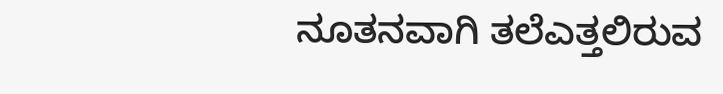ನೂತನವಾಗಿ ತಲೆಎತ್ತಲಿರುವ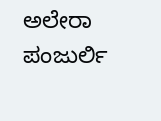ಅಲೇರಾ ಪಂಜುರ್ಲಿ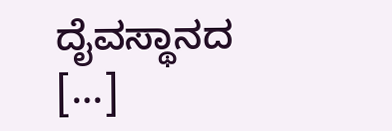ದೈವಸ್ಥಾನದ […]